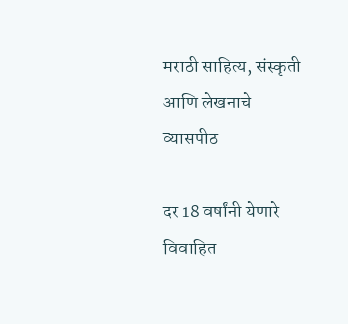मराठी साहित्य, संस्कृती आणि लेखनाचे व्यासपीठ

दर 18 वर्षांनी येणारे विवाहित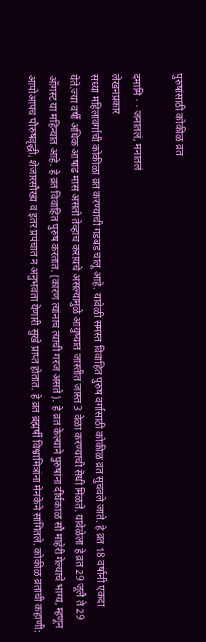पुरुषांसाठी कोकीळ व्रत

दमामि · · जनातलं, मनातलं
लेखनप्रकार
सध्या महिलावर्गाची कोकीळा व्रत करण्याची गडबड चालू आहे. यावेळी समस्त विवाहित पुरुष वर्गासाठी कोकीळ व्रत सुचवले जाते. हे व्रत 18 वर्षानी एकदा येते.ज्या वर्षी अधिक आषाढ मास असतो तेव्हाच करायचे असल्यामुळे आयुष्यात जास्तीत जास्त 3 वेळा करण्याची सॆधी मिळते. यावेळेला हे व्रत 29 जूलै ते 29 ऑगस्ट या महिन्यात आहे. हे व्रत विवाहित पुरुष करतात. (कारण त्यांनाच त्याची गरज असते ). हे व्रत केल्याने पुरुषांना दीर्घकाळ सौ माहेरी गेल्याचे भाग्य, म्हणून आपोआपच पौरुषवृद्धी, शेजारसौख्य व इतर प्रपंचात न अनुभवता येणारी सुखे प्राप्त होतात. हे व्रत ब्रह्मर्षी विश्वामित्रांना मेनकेने सांगितले. कोकीळ व्रताची कहाणी: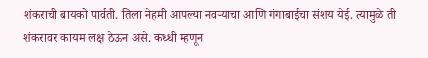शंकराची बायको पार्वती. तिला नेहमी आपल्या नवऱ्याचा आणि गंगाबाईचा संशय येई. त्यामुळे ती शंकरावर कायम लक्ष ठेऊन असे. कध्धी म्हणून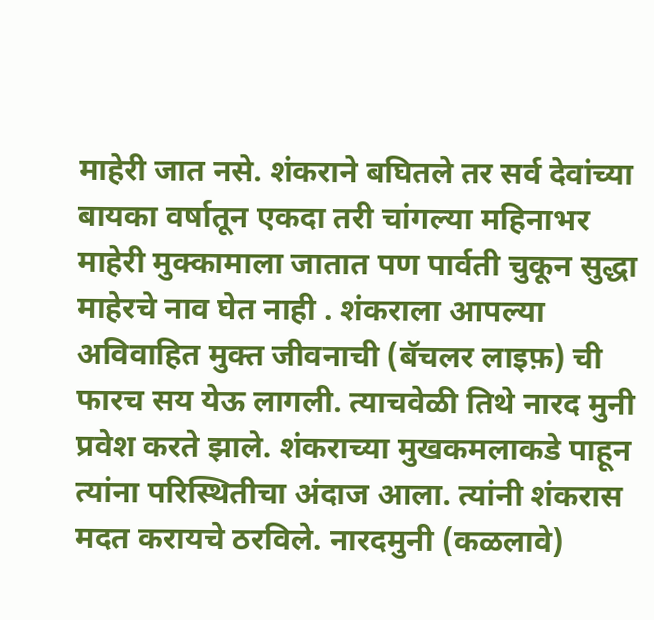माहेरी जात नसे. शंकराने बघितले तर सर्व देवांच्या बायका वर्षातून एकदा तरी चांगल्या महिनाभर माहेरी मुक्कामाला जातात पण पार्वती चुकून सुद्धा माहेरचे नाव घेत नाही . शंकराला आपल्या अविवाहित मुक्त जीवनाची (बॅचलर लाइफ़) ची फारच सय येऊ लागली. त्याचवेळी तिथे नारद मुनी प्रवेश करते झाले. शंकराच्या मुखकमलाकडे पाहून त्यांना परिस्थितीचा अंदाज आला. त्यांनी शंकरास मदत करायचे ठरविले. नारदमुनी (कळलावे)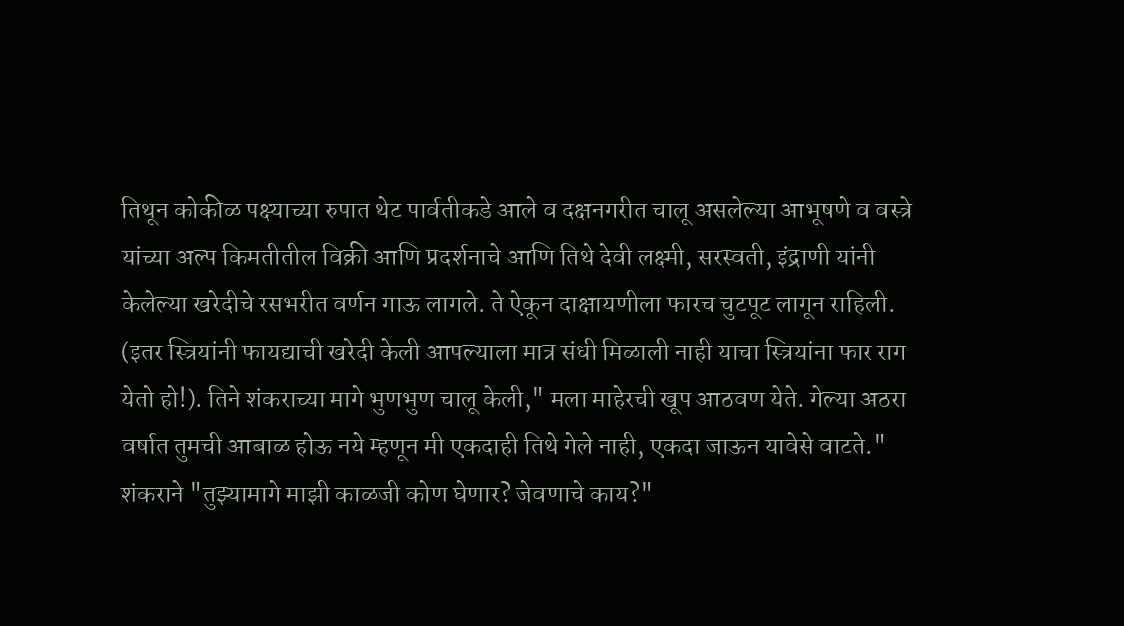तिथून कोकीळ पक्ष्याच्या रुपात थेट पार्वतीकडे आले व दक्षनगरीत चालू असलेल्या आभूषणे व वस्त्रे यांच्या अल्प किमतीतील विक्री आणि प्रदर्शनाचे आणि तिथे देवी लक्ष्मी, सरस्वती, इंद्राणी यांनी केलेल्या खरेदीचे रसभरीत वर्णन गाऊ लागले. ते ऐकून दाक्षायणीला फारच चुटपूट लागून राहिली. (इतर स्त्रियांनी फायद्याची खरेदी केली आपल्याला मात्र संधी मिळाली नाही याचा स्त्रियांना फार राग येतो हो!). तिने शंकराच्या मागे भुणभुण चालू केली," मला माहेरची खूप आठवण येते. गेल्या अठरा वर्षात तुमची आबाळ होऊ नये म्हणून मी एकदाही तिथे गेले नाही, एकदा जाऊन यावेसे वाटते." शंकराने "तुझ्यामागे माझी काळजी कोण घेणार? जेवणाचे काय?"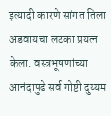इत्यादी कारणे सांगत तिला अडवायचा लटका प्रयत्न केला. वस्त्रभूषणांच्या आनंदापुढे सर्व गोष्टी दुय्यम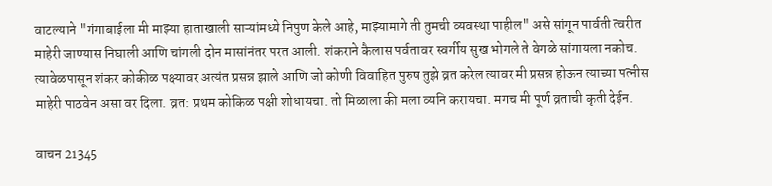वाटल्याने "गंगाबाईला मी माझ्या हाताखाली साऱ्यांमध्ये निपुण केले आहे, माझ्यामागे ती तुमची व्यवस्था पाहील" असे सांगून पार्वती त्वरीत माहेरी जाण्यास निघाली आणि चांगली दोन मासांनंतर परत आली. शंकराने कैलास पर्वतावर स्वर्गीय सुख भोगले ते वेगळे सांगायला नकोच. त्यावेळपासून शंकर कोकीळ पक्ष्यावर अत्यंत प्रसन्न झाले आणि जो कोणी विवाहित पुरुष तुझे व्रत करेल त्यावर मी प्रसन्न होऊन त्याच्या पत्नीस माहेरी पाठवेन असा वर दिला. व्रत: प्रथम कोकिळ पक्षी शोधायचा. तो मिळाला की मला व्यनि करायचा. मगच मी पूर्ण व्रताची कृती देईन.

वाचन 21345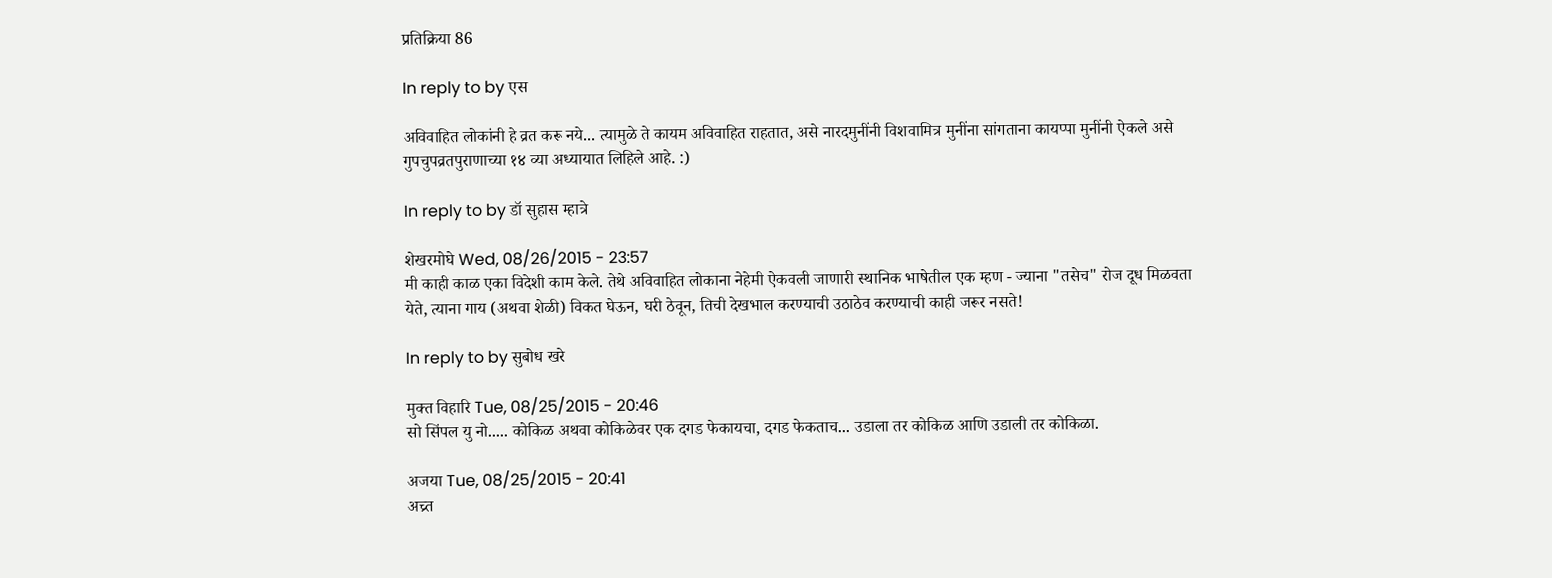प्रतिक्रिया 86

In reply to by एस

अविवाहित लोकांनी हे व्रत करू नये... त्यामुळे ते कायम अविवाहित राहतात, असे नारदमुनींनी विशवामित्र मुनींना सांगताना कायप्पा मुनींनी ऐकले असे गुपचुपव्रतपुराणाच्या १४ व्या अध्यायात लिहिले आहे. :)

In reply to by डॉ सुहास म्हात्रे

शेखरमोघे Wed, 08/26/2015 - 23:57
मी काही काळ एका विदेशी काम केले. तेथे अविवाहित लोकाना नेहेमी ऐकवली जाणारी स्थानिक भाषेतील एक म्हण - ज्याना "तसेच" रोज दूध मिळवता येते, त्याना गाय (अथवा शेळी) विकत घेऊन, घरी ठेवून, तिची देखभाल करण्याची उठाठेव करण्याची काही जरूर नसते!

In reply to by सुबोध खरे

मुक्त विहारि Tue, 08/25/2015 - 20:46
सो सिंपल यु नो..... कोकिळ अथवा कोकिळेवर एक दगड फेकायचा, दगड फेकताच... उडाला तर कोकिळ आणि उडाली तर कोकिळा.

अजया Tue, 08/25/2015 - 20:41
अच्र्त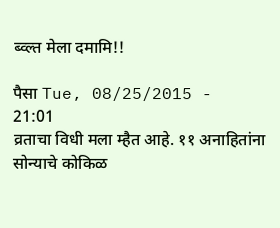ब्व्ल्त मेला दमामि!!

पैसा Tue, 08/25/2015 - 21:01
व्रताचा विधी मला म्हैत आहे. ११ अनाहितांना सोन्याचे कोकिळ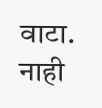वाटा. नाही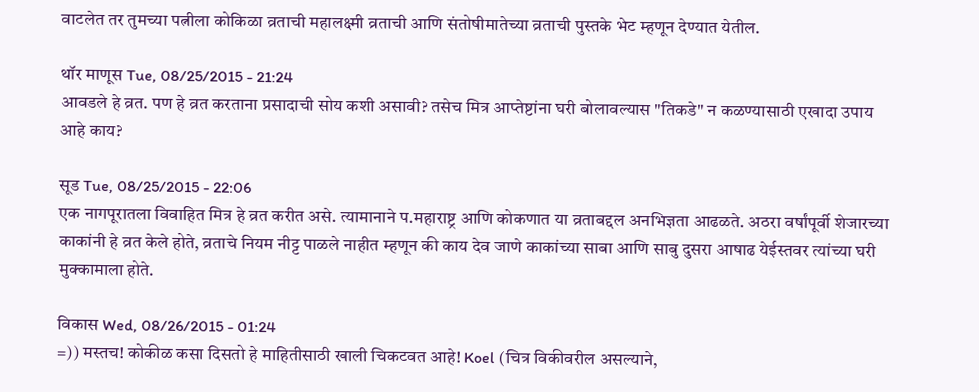वाटलेत तर तुमच्या पत्नीला कोकिळा व्रताची महालक्ष्मी व्रताची आणि संतोषीमातेच्या व्रताची पुस्तके भेट म्हणून देण्यात येतील.

थॉर माणूस Tue, 08/25/2015 - 21:24
आवडले हे व्रत. पण हे व्रत करताना प्रसादाची सोय कशी असावी? तसेच मित्र आप्तेष्टांना घरी बोलावल्यास "तिकडे" न कळण्यासाठी एखादा उपाय आहे काय?

सूड Tue, 08/25/2015 - 22:06
एक नागपूरातला विवाहित मित्र हे व्रत करीत असे. त्यामानाने प.महाराष्ट्र आणि कोकणात या व्रताबद्दल अनभिज्ञता आढळते. अठरा वर्षांपूर्वी शेजारच्या काकांनी हे व्रत केले होते, व्रताचे नियम नीट्ट पाळले नाहीत म्हणून की काय देव जाणे काकांच्या साबा आणि साबु दुसरा आषाढ येईस्तवर त्यांच्या घरी मुक्कामाला होते.

विकास Wed, 08/26/2015 - 01:24
=)) मस्तच! कोकीळ कसा दिसतो हे माहितीसाठी खाली चिकटवत आहे! Koel (चित्र विकीवरील असल्याने,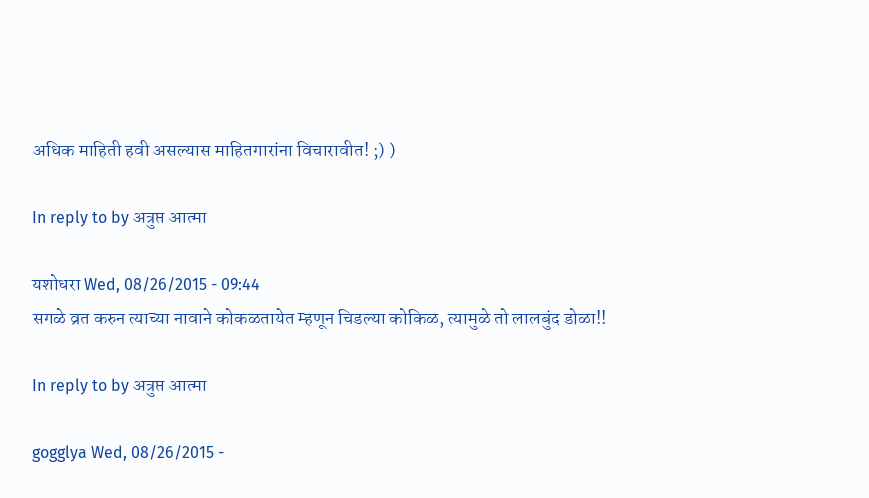अधिक माहिती हवी असल्यास माहितगारांना विचारावीत! ;) )

In reply to by अत्रुप्त आत्मा

यशोधरा Wed, 08/26/2015 - 09:44
सगळे व्रत करुन त्याच्या नावाने कोकळतायेत म्हणून चिडल्या कोकिळ, त्यामुळे तो लालबुंद डोळा!!

In reply to by अत्रुप्त आत्मा

gogglya Wed, 08/26/2015 -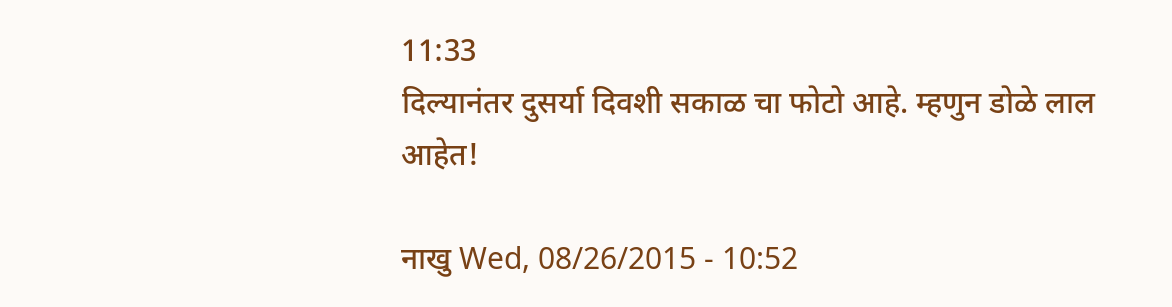11:33
दिल्यानंतर दुसर्या दिवशी सकाळ चा फोटो आहे. म्हणुन डोळे लाल आहेत!

नाखु Wed, 08/26/2015 - 10:52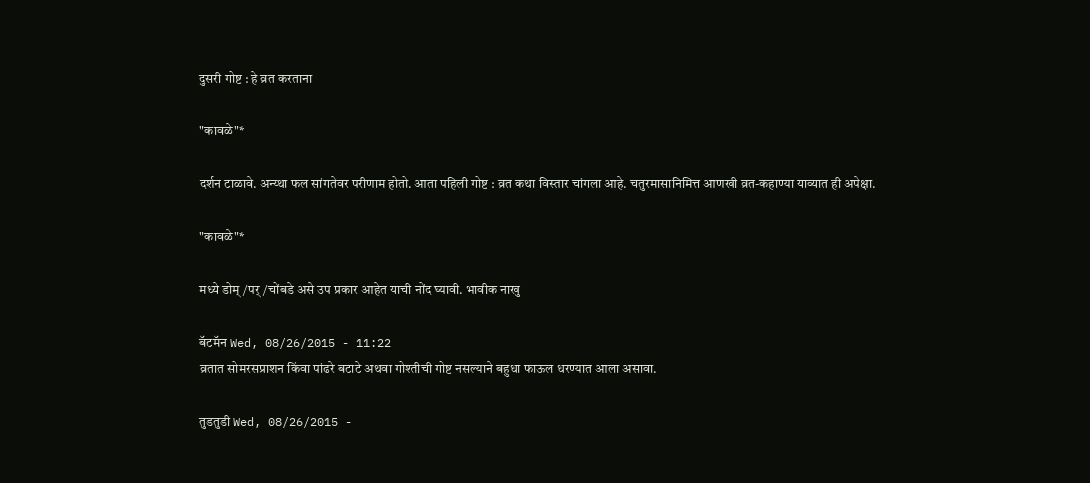दुसरी गोष्ट : हे व्रत करताना

"कावळे"*

दर्शन टाळावे. अन्य्था फल सांगतेवर परीणाम होतो. आता पहिली गोष्ट : व्रत कथा विस्तार चांगला आहे. चतुरमासानिमित्त आणखी व्रत-कहाण्या याव्यात ही अपेक्षा.

"कावळे"*

मध्ये डोम्/पर्/चोंबडे असे उप प्रकार आहेत याची नोंद घ्यावी. भावीक नाखु

बॅटमॅन Wed, 08/26/2015 - 11:22
व्रतात सोमरसप्राशन किंवा पांढरे बटाटे अथवा गोश्तीची गोष्ट नसल्याने बहुधा फाऊल धरण्यात आला असावा.

तुडतुडी Wed, 08/26/2015 -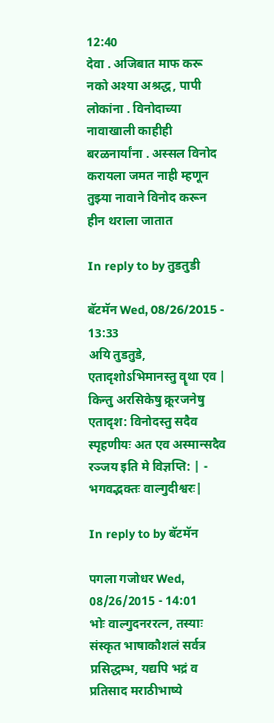12:40
देवा . अजिबात माफ करू नको अश्या अश्रद्ध, पापी लोकांना . विनोदाच्या नावाखाली काहीही बरळनार्यांना . अस्सल विनोद करायला जमत नाही म्हणून तुझ्या नावाने विनोद करून हीन थराला जातात

In reply to by तुडतुडी

बॅटमॅन Wed, 08/26/2015 - 13:33
अयि तुडतुडे, एतादृशोऽभिमानस्तु वॄथा एव | किन्तु अरसिकेषु क्रूरजनेषु एतादृश: विनोदस्तु सदैव स्पृहणीयः अत एव अस्मान्सदैव रञ्जय इति मे विज्ञप्ति: | - भगवद्भक्तः वाल्गुदीश्वरः|

In reply to by बॅटमॅन

पगला गजोधर Wed, 08/26/2015 - 14:01
भोः वाल्गुदनररत्न, तस्याः संस्कृत भाषाकौशलं सर्वत्र प्रसिद्धम्भ, यद्यपि भद्रं व प्रतिसाद मराठीभाष्ये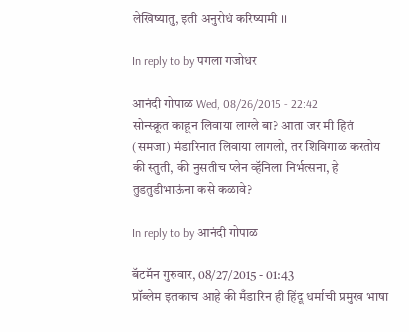लेखिष्यातु, इती अनुरोधं करिष्यामी ।।

In reply to by पगला गजोधर

आनंदी गोपाळ Wed, 08/26/2015 - 22:42
सोन्स्क्रूत काहून लिवाया लाग्ले बा? आता जर मी हितं (समजा) मंडारिनात लिवाया लागलो, तर शिविगाळ करतोय की स्तुती, की नुसतीच प्लेन व्हॅनिला निर्भत्सना, हे तुडतुडीभाऊंना कसे कळावे?

In reply to by आनंदी गोपाळ

बॅटमॅन गुरुवार, 08/27/2015 - 01:43
प्रॉब्लेम इतकाच आहे की मँडारिन ही हिंदू धर्माची प्रमुख भाषा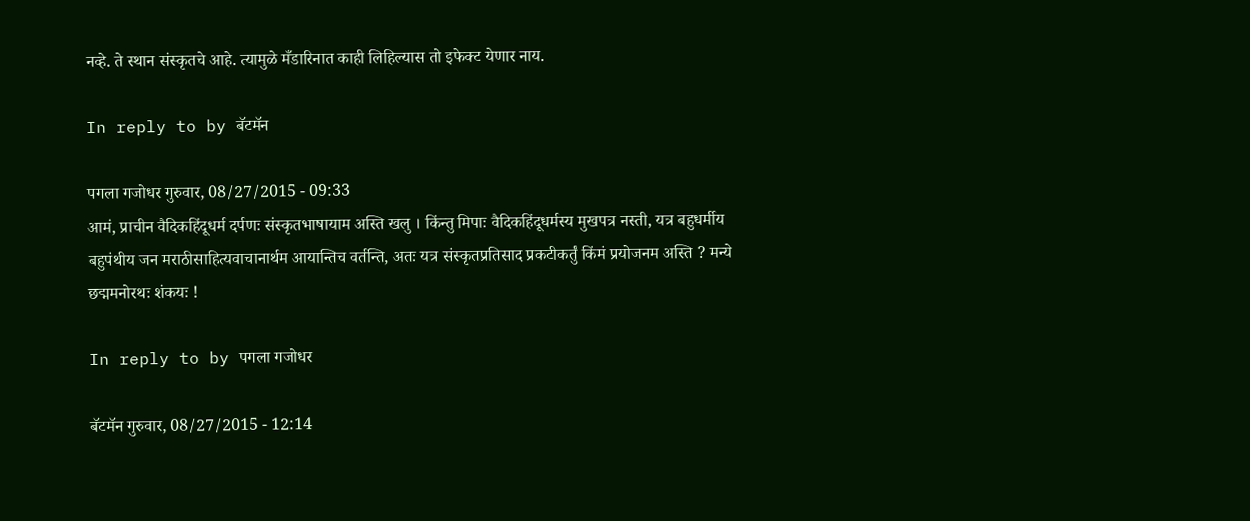नव्हे. ते स्थान संस्कृतचे आहे. त्यामुळे मँडारिनात काही लिहिल्यास तो इफेक्ट येणार नाय.

In reply to by बॅटमॅन

पगला गजोधर गुरुवार, 08/27/2015 - 09:33
आमं, प्राचीन वैदिकहिंदूधर्म दर्पणः संस्कृतभाषायाम अस्ति खलु । किंन्तु मिपाः वैदिकहिंदूधर्मस्य मुखपत्र नस्ती, यत्र बहुधर्मीय बहुपंथीय जन मराठीसाहित्यवाचानार्थम आयान्तिच वर्तन्ति, अतः यत्र संस्कृतप्रतिसाद प्रकटीकर्तुं किंमं प्रयोजनम अस्ति ? मन्ये छद्ममनोरथः शंकयः !

In reply to by पगला गजोधर

बॅटमॅन गुरुवार, 08/27/2015 - 12:14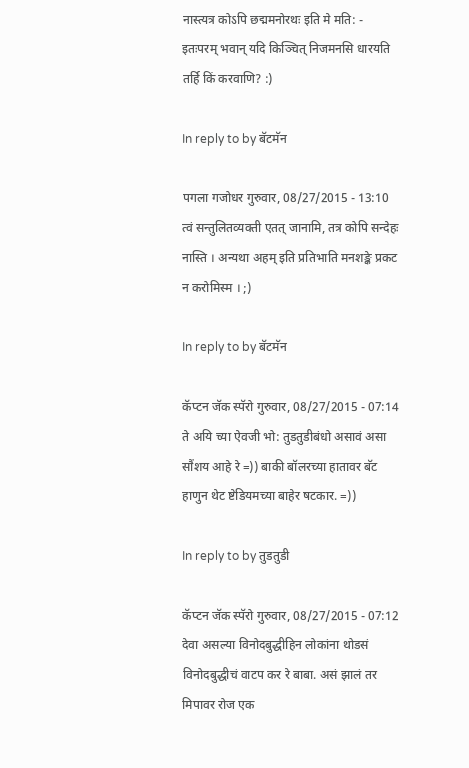नास्त्यत्र कोऽपि छद्ममनोरथः इति मे मति: - इतःपरम् भवान् यदि किञ्चित् निजमनसि धारयति तर्हि किं करवाणि? :)

In reply to by बॅटमॅन

पगला गजोधर गुरुवार, 08/27/2015 - 13:10
त्वं सन्तुलितव्यक्ती एतत् जानामि, तत्र कोपि सन्देहः नास्ति । अन्यथा अहम् इति प्रतिभाति मनशङ्के प्रकट न करोमिस्म । ;)

In reply to by बॅटमॅन

कॅप्टन जॅक स्पॅरो गुरुवार, 08/27/2015 - 07:14
ते अयि च्या ऐवजी भो: तुडतुडीबंधो असावं असा सौंशय आहे रे =)) बाकी बॉलरच्या हातावर बॅट हाणुन थेट ष्टेडियमच्या बाहेर षटकार. =))

In reply to by तुडतुडी

कॅप्टन जॅक स्पॅरो गुरुवार, 08/27/2015 - 07:12
देवा असल्या विनोदबुद्धीहिन लोकांना थोडसं विनोदबुद्धीचं वाटप कर रे बाबा. असं झालं तर मिपावर रोज एक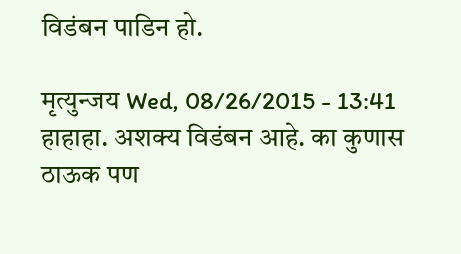विडंबन पाडिन हो.

मृत्युन्जय Wed, 08/26/2015 - 13:41
हाहाहा. अशक्य विडंबन आहे. का कुणास ठाऊक पण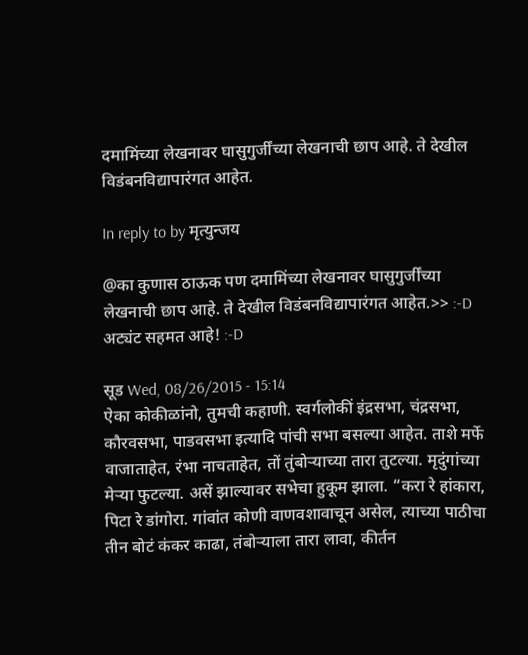दमामिंच्या लेखनावर घासुगुर्जींच्या लेखनाची छाप आहे. ते देखील विडंबनविद्यापारंगत आहेत.

In reply to by मृत्युन्जय

@का कुणास ठाऊक पण दमामिंच्या लेखनावर घासुगुर्जींच्या लेखनाची छाप आहे. ते देखील विडंबनविद्यापारंगत आहेत.>> :-D अट्यंट सहमत आहे! :-D

सूड Wed, 08/26/2015 - 15:14
ऐका कोकीळांनो, तुमची कहाणी. स्वर्गलोकीं इंद्रसभा, चंद्रसभा, कौरवसभा, पाडवसभा इत्यादि पांची सभा बसल्या आहेत. ताशे मर्फे वाजाताहेत, रंभा नाचताहेत, तों तुंबोर्‍याच्या तारा तुटल्या. मृदुंगांच्या मेर्‍या फुटल्या. असें झाल्यावर सभेचा हुकूम झाला. “करा रे हांकारा, पिटा रे डांगोरा. गांवांत कोणी वाणवशावाचून असेल, त्याच्या पाठीचा तीन बोटं कंकर काढा, तंबोर्‍याला तारा लावा, कीर्तन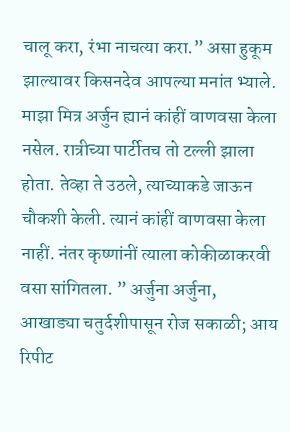चालू करा, रंभा नाचत्या करा.” असा हुकूम झाल्यावर किसनदेव आपल्या मनांत भ्याले. माझा मित्र अर्जुन ह्यानं कांहीं वाणवसा केला नसेल. रात्रीच्या पार्टीतच तो टल्ली झाला होता. तेव्हा ते उठले, त्याच्याकडे जाऊन चौकशी केली. त्यानं कांहीं वाणवसा केला नाहीं. नंतर कृष्णांनीं त्याला कोकीळाकरवी वसा सांगितला. ” अर्जुना अर्जुना, आखाड्या चतुर्दशीपासून रोज सकाळी; आय रिपीट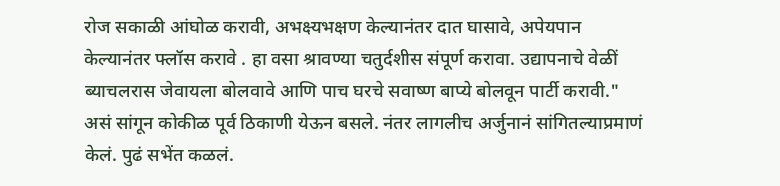रोज सकाळी आंघोळ करावी, अभक्ष्यभक्षण केल्यानंतर दात घासावे, अपेयपान केल्यानंतर फ्लॉस करावे . हा वसा श्रावण्या चतुर्दशीस संपूर्ण करावा. उद्यापनाचे वेळीं ब्याचलरास जेवायला बोलवावे आणि पाच घरचे सवाष्ण बाप्ये बोलवून पार्टी करावी." असं सांगून कोकीळ पूर्व ठिकाणी येऊन बसले. नंतर लागलीच अर्जुनानं सांगितल्याप्रमाणं केलं. पुढं सभेंत कळलं.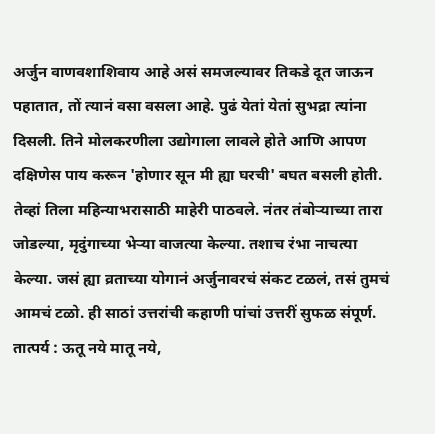अर्जुन वाणवशाशिवाय आहे असं समजल्यावर तिकडे दूत जाऊन पहातात, तों त्यानं वसा वसला आहे. पुढं येतां येतां सुभद्रा त्यांना दिसली. तिने मोलकरणीला उद्योगाला लावले होते आणि आपण दक्षिणेस पाय करून 'होणार सून मी ह्या घरची' बघत बसली होती. तेव्हां तिला महिन्याभरासाठी माहेरी पाठवले. नंतर तंबोर्‍याच्या तारा जोडल्या, मृदुंगाच्या भेर्‍या वाजत्या केल्या. तशाच रंभा नाचत्या केल्या. जसं ह्या व्रताच्या योगानं अर्जुनावरचं संकट टळलं, तसं तुमचं आमचं टळो. ही साठां उत्तरांची कहाणी पांचां उत्तरीं सुफळ संपूर्ण. तात्पर्य : ऊतू नये मातू नये,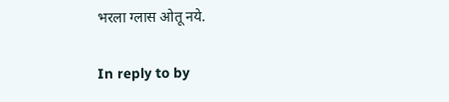भरला ग्लास ओतू नये.

In reply to by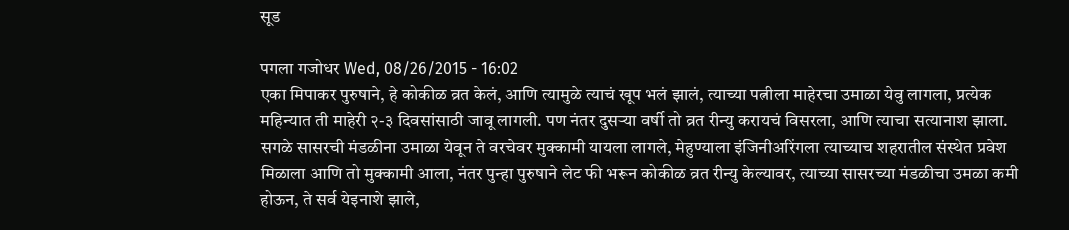सूड

पगला गजोधर Wed, 08/26/2015 - 16:02
एका मिपाकर पुरुषाने, हे कोकीळ व्रत केलं, आणि त्यामुळे त्याचं खूप भलं झालं, त्याच्या पत्नीला माहेरचा उमाळा येवु लागला, प्रत्येक महिन्यात ती माहेरी २-३ दिवसांसाठी जावू लागली. पण नंतर दुसऱ्या वर्षी तो व्रत रीन्यु करायचं विसरला, आणि त्याचा सत्यानाश झाला. सगळे सासरची मंडळीना उमाळा येवून ते वरचेवर मुक्कामी यायला लागले, मेहुण्याला इंजिनीअरिंगला त्याच्याच शहरातील संस्थेत प्रवेश मिळाला आणि तो मुक्कामी आला, नंतर पुन्हा पुरुषाने लेट फी भरून कोकीळ व्रत रीन्यु केल्यावर, त्याच्या सासरच्या मंडळीचा उमळा कमी होऊन, ते सर्व येइनाशे झाले,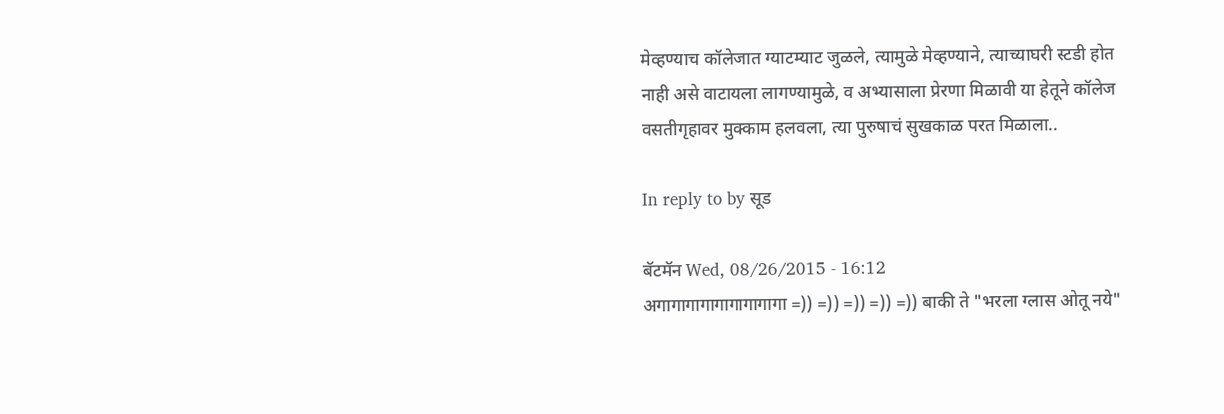मेव्हण्याच कॉलेजात ग्याटम्याट जुळले, त्यामुळे मेव्हण्याने, त्याच्याघरी स्टडी होत नाही असे वाटायला लागण्यामुळे, व अभ्यासाला प्रेरणा मिळावी या हेतूने कॉलेज वसतीगृहावर मुक्काम हलवला, त्या पुरुषाचं सुखकाळ परत मिळाला..

In reply to by सूड

बॅटमॅन Wed, 08/26/2015 - 16:12
अगागागागागागागागागा =)) =)) =)) =)) =)) बाकी ते "भरला ग्लास ओतू नये"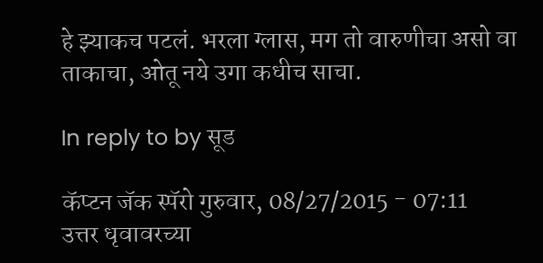हे झ्याकच पटलं. भरला ग्लास, मग तो वारुणीचा असो वा ताकाचा, ओतू नये उगा कधीच साचा.

In reply to by सूड

कॅप्टन जॅक स्पॅरो गुरुवार, 08/27/2015 - 07:11
उत्तर धृवावरच्या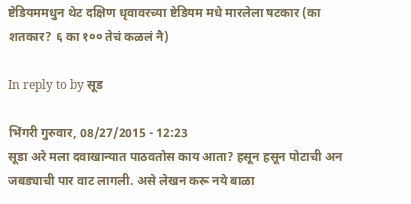ष्टेडियममधुन थेट दक्षिण धृवावरच्या ष्टेडियम मधे मारलेला षटकार (का शतकार? ६ का १०० तेचं कळलं नै)

In reply to by सूड

भिंगरी गुरुवार, 08/27/2015 - 12:23
सूडा अरे मला दवाखान्यात पाठवतोस काय आता? हसून हसून पोटाची अन जबड्याची पार वाट लागली. असे लेखन करू नये बाळा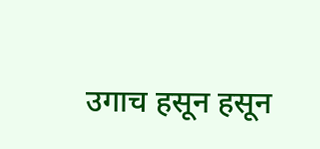उगाच हसून हसून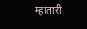म्हातारी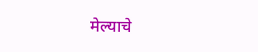मेल्याचे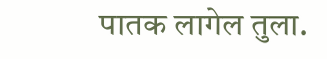पातक लागेल तुला.